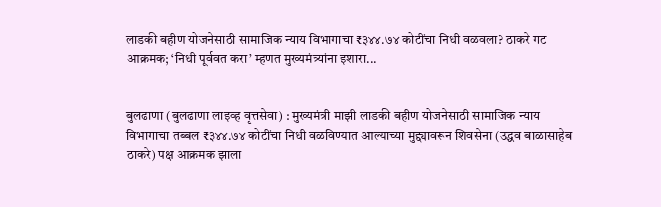लाडकी बहीण योजनेसाठी सामाजिक न्याय विभागाचा ₹३४४.७४ कोटींचा निधी वळवला? ठाकरे गट आक्रमक; ‘निधी पूर्ववत करा’ म्हणत मुख्यमंत्र्यांना इशारा...


बुलढाणा (बुलढाणा लाइव्ह वृत्तसेवा) : मुख्यमंत्री माझी लाडकी बहीण योजनेसाठी सामाजिक न्याय विभागाचा तब्बल ₹३४४.७४ कोटींचा निधी वळविण्यात आल्याच्या मुद्द्यावरून शिवसेना (उद्धव बाळासाहेब ठाकरे) पक्ष आक्रमक झाला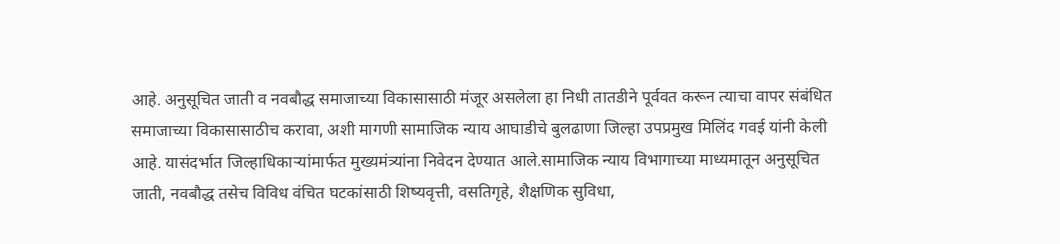आहे. अनुसूचित जाती व नवबौद्ध समाजाच्या विकासासाठी मंजूर असलेला हा निधी तातडीने पूर्ववत करून त्याचा वापर संबंधित समाजाच्या विकासासाठीच करावा, अशी मागणी सामाजिक न्याय आघाडीचे बुलढाणा जिल्हा उपप्रमुख मिलिंद गवई यांनी केली आहे. यासंदर्भात जिल्हाधिकाऱ्यांमार्फत मुख्यमंत्र्यांना निवेदन देण्यात आले.सामाजिक न्याय विभागाच्या माध्यमातून अनुसूचित जाती, नवबौद्ध तसेच विविध वंचित घटकांसाठी शिष्यवृत्ती, वसतिगृहे, शैक्षणिक सुविधा,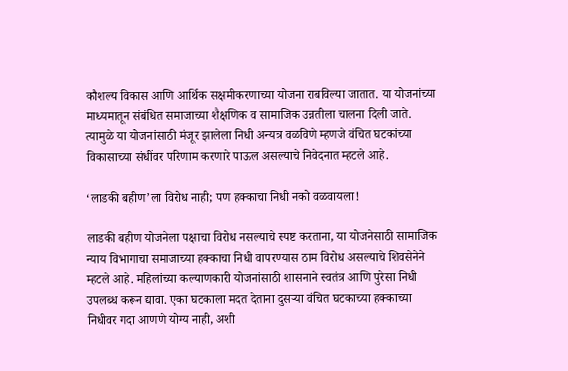कौशल्य विकास आणि आर्थिक सक्षमीकरणाच्या योजना राबविल्या जातात. या योजनांच्या माध्यमातून संबंधित समाजाच्या शैक्षणिक व सामाजिक उन्नतीला चालना दिली जाते. त्यामुळे या योजनांसाठी मंजूर झालेला निधी अन्यत्र वळविणे म्हणजे वंचित घटकांच्या विकासाच्या संधींवर परिणाम करणारे पाऊल असल्याचे निवेदनात म्हटले आहे.

‘लाडकी बहीण’ला विरोध नाही; पण हक्काचा निधी नको वळवायला!

लाडकी बहीण योजनेला पक्षाचा विरोध नसल्याचे स्पष्ट करताना, या योजनेसाठी सामाजिक न्याय विभागाचा समाजाच्या हक्काचा निधी वापरण्यास ठाम विरोध असल्याचे शिवसेनेने म्हटले आहे. महिलांच्या कल्याणकारी योजनांसाठी शासनाने स्वतंत्र आणि पुरेसा निधी उपलब्ध करून द्यावा. एका घटकाला मदत देताना दुसऱ्या वंचित घटकाच्या हक्काच्या निधीवर गदा आणणे योग्य नाही, अशी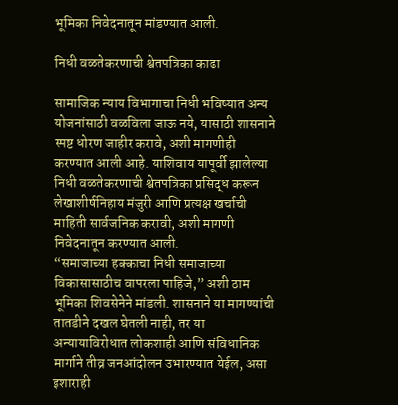भूमिका निवेदनातून मांडण्यात आली.

निधी वळतेकरणाची श्वेतपत्रिका काढा

सामाजिक न्याय विभागाचा निधी भविष्यात अन्य योजनांसाठी वळविला जाऊ नये, यासाठी शासनाने स्पष्ट धोरण जाहीर करावे, अशी मागणीही करण्यात आली आहे. याशिवाय यापूर्वी झालेल्या निधी वळतेकरणाची श्वेतपत्रिका प्रसिद्ध करून लेखाशीर्षनिहाय मंजुरी आणि प्रत्यक्ष खर्चाची माहिती सार्वजनिक करावी, अशी मागणी निवेदनातून करण्यात आली.
“समाजाच्या हक्काचा निधी समाजाच्या विकासासाठीच वापरला पाहिजे,” अशी ठाम भूमिका शिवसेनेने मांडली. शासनाने या मागण्यांची तातडीने दखल घेतली नाही, तर या अन्यायाविरोधात लोकशाही आणि संविधानिक मार्गाने तीव्र जनआंदोलन उभारण्यात येईल, असा इशाराही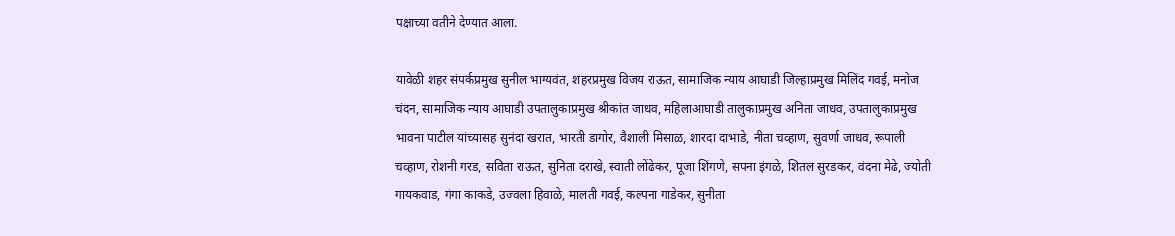पक्षाच्या वतीने देण्यात आला.

यावेळी शहर संपर्कप्रमुख सुनील भाग्यवंत, शहरप्रमुख विजय राऊत, सामाजिक न्याय आघाडी जिल्हाप्रमुख मिलिंद गवई, मनोज चंदन, सामाजिक न्याय आघाडी उपतालुकाप्रमुख श्रीकांत जाधव, महिलाआघाडी तालुकाप्रमुख अनिता जाधव, उपतालुकाप्रमुख भावना पाटील यांच्यासह सुनंदा खरात, भारती डागोर, वैशाली मिसाळ, शारदा दाभाडे, नीता चव्हाण, सुवर्णा जाधव, रूपाली चव्हाण, रोशनी गरड, सविता राऊत, सुनिता दराखे, स्वाती लोंढेकर, पूजा शिंगणे, सपना इंगळे, शितल सुरडकर, वंदना मेढे, ज्योती गायकवाड, गंगा काकडे, उज्वला हिवाळे, मालती गवई, कल्पना गाडेकर, सुनीता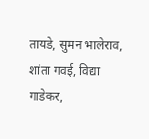तायडे, सुमन भालेराव, शांता गवई, विद्या गाडेकर,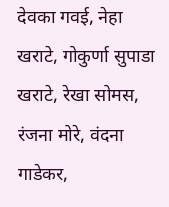देवका गवई, नेहा खराटे, गोकुर्णा सुपाडा खराटे, रेखा सोमस, रंजना मोरे, वंदना गाडेकर,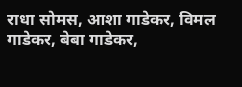राधा सोमस, आशा गाडेकर, विमल गाडेकर, बेबा गाडेकर,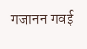गजानन गवई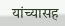यांच्यासह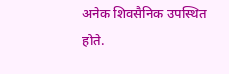अनेक शिवसैनिक उपस्थित होते.